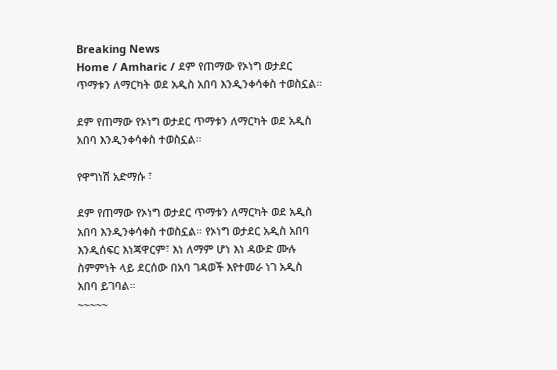Breaking News
Home / Amharic / ደም የጠማው የኦነግ ወታደር ጥማቱን ለማርካት ወደ አዲስ አበባ እንዲንቀሳቀስ ተወስኗል።

ደም የጠማው የኦነግ ወታደር ጥማቱን ለማርካት ወደ አዲስ አበባ እንዲንቀሳቀስ ተወስኗል።

የዋግነሽ አድማሱ ፣

ደም የጠማው የኦነግ ወታደር ጥማቱን ለማርካት ወደ አዲስ አበባ እንዲንቀሳቀስ ተወስኗል። የኦነግ ወታደር አዲስ አበባ እንዲሰፍር እነጃዋርም፣ እነ ለማም ሆነ እነ ዳውድ ሙሉ ስምምነት ላይ ደርሰው በአባ ገዳወች እየተመራ ነገ አዲስ አበባ ይገባል።
~~~~~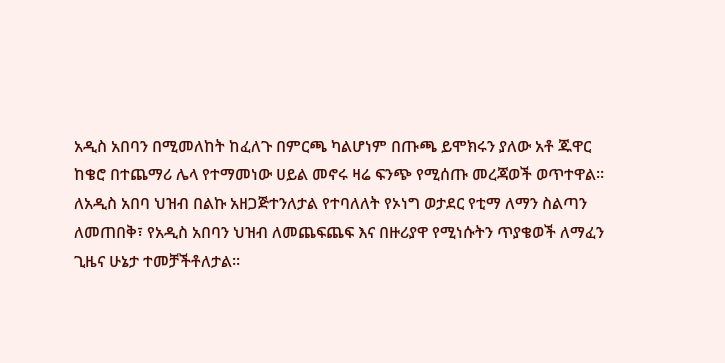አዲስ አበባን በሚመለከት ከፈለጉ በምርጫ ካልሆነም በጡጫ ይሞክሩን ያለው አቶ ጁዋር ከቄሮ በተጨማሪ ሌላ የተማመነው ሀይል መኖሩ ዛሬ ፍንጭ የሚሰጡ መረጃወች ወጥተዋል። ለአዲስ አበባ ህዝብ በልኩ አዘጋጅተንለታል የተባለለት የኦነግ ወታደር የቲማ ለማን ስልጣን ለመጠበቅ፣ የአዲስ አበባን ህዝብ ለመጨፍጨፍ እና በዙሪያዋ የሚነሱትን ጥያቄወች ለማፈን ጊዜና ሁኔታ ተመቻችቶለታል።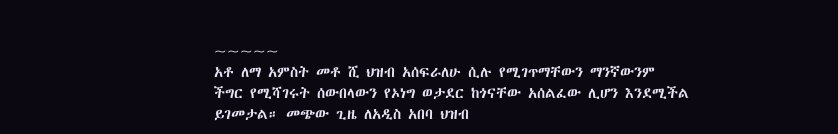~~~~~
አቶ ለማ አምስት መቶ ሺ ህዝብ አሰፍራለሁ ሲሉ የሚገጥማቸውን ማንኛውንም ችግር የሚሻገሩት ሰውበላውን የኦነግ ወታደር ከጎናቸው አሰልፈው ሊሆን እንደሚችል ይገመታል። መጭው ጊዜ ለአዲስ አበባ ህዝብ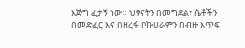እጅግ ፈታኝ ነው። ህፃናትን በመግደል፣ ሴቶችን በመድፈር እና በዘረፋ ቦኩሀራምን በብዙ እጥፍ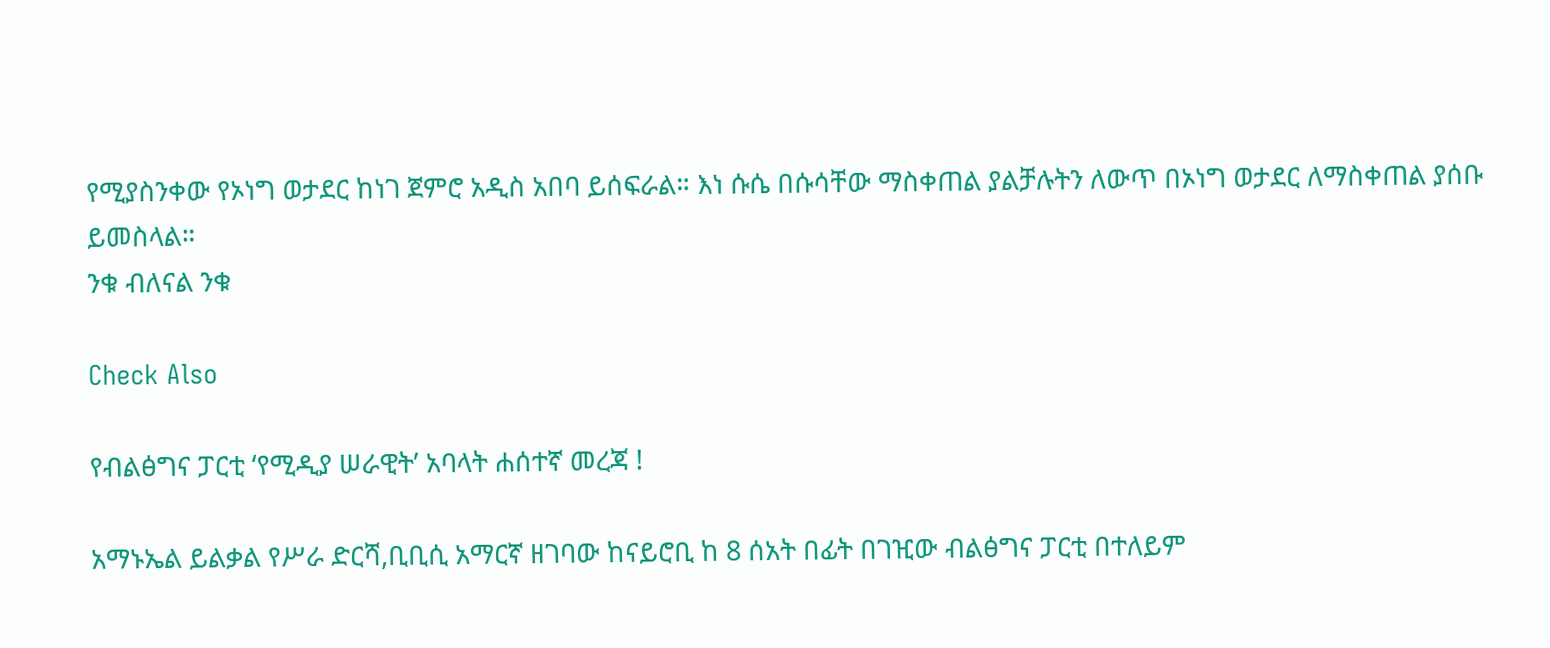የሚያስንቀው የኦነግ ወታደር ከነገ ጀምሮ አዲስ አበባ ይሰፍራል። እነ ሱሴ በሱሳቸው ማስቀጠል ያልቻሉትን ለውጥ በኦነግ ወታደር ለማስቀጠል ያሰቡ ይመስላል።
ንቁ ብለናል ንቁ

Check Also

የብልፅግና ፓርቲ ‘የሚዲያ ሠራዊት’ አባላት ሐሰተኛ መረጃ !

አማኑኤል ይልቃል የሥራ ድርሻ,ቢቢሲ አማርኛ ዘገባው ከናይሮቢ ከ 8 ሰአት በፊት በገዢው ብልፅግና ፓርቲ በተለይም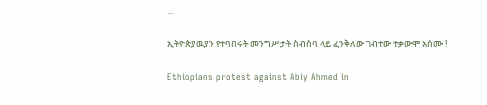…

ኢትዮጵያዉያን የተባበሩት መንግሥታት ስብሰባ ላይ ፈንቅለው ገብተው ተቃውሞ አሰሙ !

Ethiopians protest against Abiy Ahmed in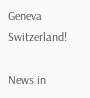Geneva Switzerland!

News in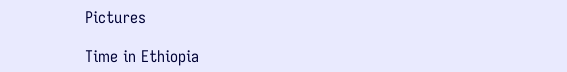Pictures

Time in Ethiopia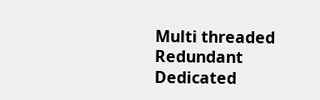Multi threaded Redundant Dedicated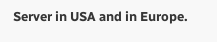Server in USA and in Europe.